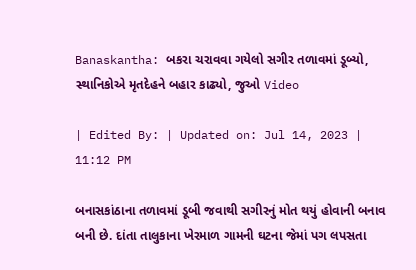Banaskantha: બકરા ચરાવવા ગયેલો સગીર તળાવમાં ડૂબ્યો, સ્થાનિકોએ મૃતદેહને બહાર કાઢ્યો, જુઓ Video

| Edited By: | Updated on: Jul 14, 2023 | 11:12 PM

બનાસકાંઠાના તળાવમાં ડૂબી જવાથી સગીરનું મોત થયું હોવાની બનાવ બની છે. દાંતા તાલુકાના ખેરમાળ ગામની ઘટના જેમાં પગ લપસતા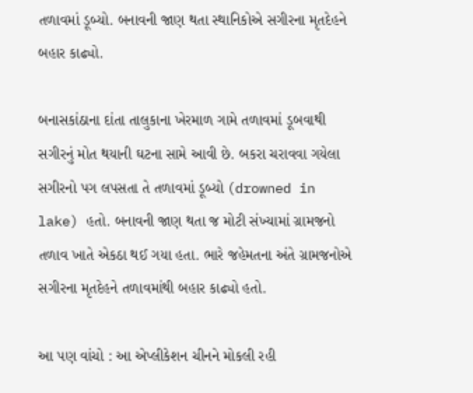તળાવમાં ડૂબ્યો. બનાવની જાણ થતા સ્થાનિકોએ સગીરના મૃતદેહને બહાર કાઢ્યો.

બનાસકાંઠાના દાંતા તાલુકાના ખેરમાળ ગામે તળાવમાં ડૂબવાથી સગીરનું મોત થયાની ઘટના સામે આવી છે. બકરા ચરાવવા ગયેલા સગીરનો પગ લપસતા તે તળાવમાં ડૂબ્યો (drowned in lake) હતો. બનાવની જાણ થતા જ મોટી સંખ્યામાં ગ્રામજનો તળાવ ખાતે એકઠા થઈ ગયા હતા. ભારે જહેમતના અંતે ગ્રામજનોએ સગીરના મૃતદેહને તળાવમાંથી બહાર કાઢ્યો હતો.

આ પણ વાંચો : આ એપ્લીકેશન ચીનને મોકલી રહી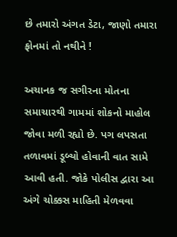છે તમારો અંગત ડેટા, જાણો તમારા ફોનમાં તો નથીને !

અચાનક જ સગીરના મોતના સમાચારથી ગામમાં શોકનો માહોલ જોવા મળી રહ્યો છે. પગ લપસતા તળાવમાં ડૂબ્યો હોવાની વાત સામે આવી હતી. જોકે પોલીસ દ્વારા આ અંગે ચોક્કસ માહિતી મેળવવા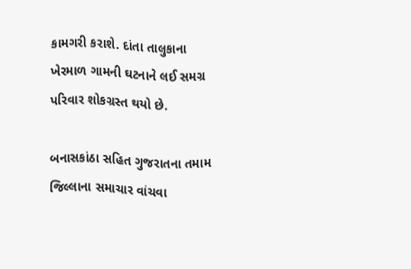કામગરી કરાશે. દાંતા તાલુકાના ખેરમાળ ગામની ઘટનાને લઈ સમગ્ર પરિવાર શોકગ્રસ્ત થયો છે.

બનાસકાંઠા સહિત ગુજરાતના તમામ જિલ્લાના સમાચાર વાંચવા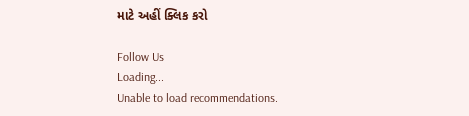માટે અહીં ક્લિક કરો

Follow Us
Loading...
Unable to load recommendations.